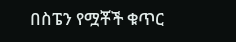በስፔን የሟቾች ቁጥር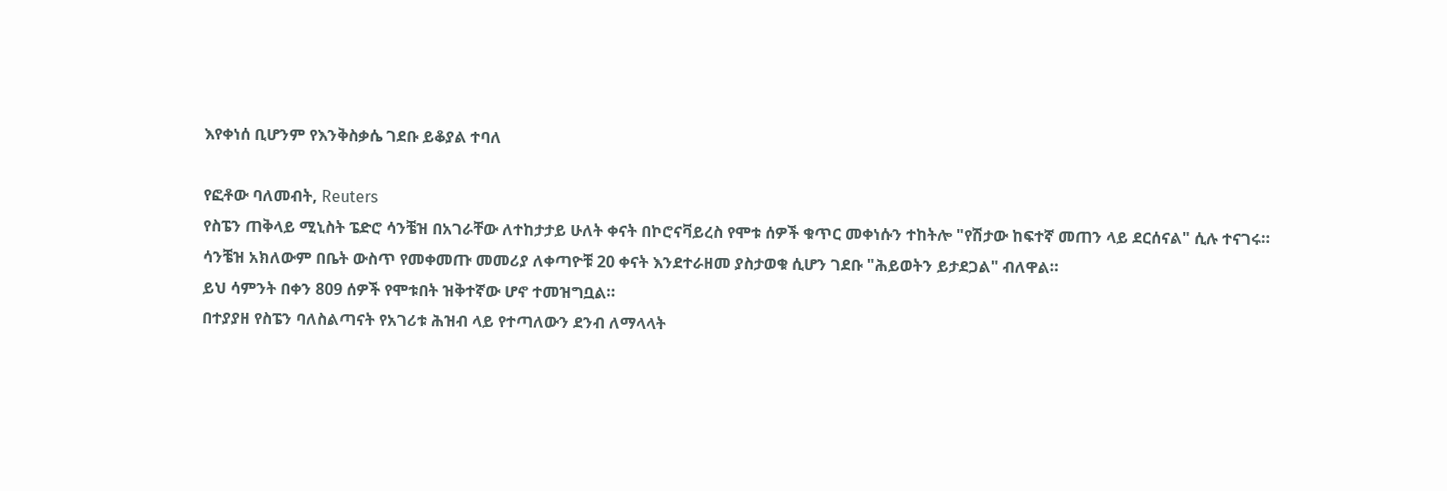እየቀነሰ ቢሆንም የእንቅስቃሴ ገደቡ ይቆያል ተባለ

የፎቶው ባለመብት, Reuters
የስፔን ጠቅላይ ሚኒስት ፔድሮ ሳንቼዝ በአገራቸው ለተከታታይ ሁለት ቀናት በኮሮናቫይረስ የሞቱ ሰዎች ቁጥር መቀነሱን ተከትሎ "የሽታው ከፍተኛ መጠን ላይ ደርሰናል" ሲሉ ተናገሩ።
ሳንቼዝ አክለውም በቤት ውስጥ የመቀመጡ መመሪያ ለቀጣዮቹ 20 ቀናት እንደተራዘመ ያስታወቁ ሲሆን ገደቡ "ሕይወትን ይታደጋል" ብለዋል።
ይህ ሳምንት በቀን 809 ሰዎች የሞቱበት ዝቅተኛው ሆኖ ተመዝግቧል።
በተያያዘ የስፔን ባለስልጣናት የአገሪቱ ሕዝብ ላይ የተጣለውን ደንብ ለማላላት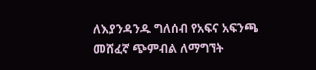ለእያንዳንዱ ግለሰብ የአፍና አፍንጫ መሸፈኛ ጭምብል ለማግኘት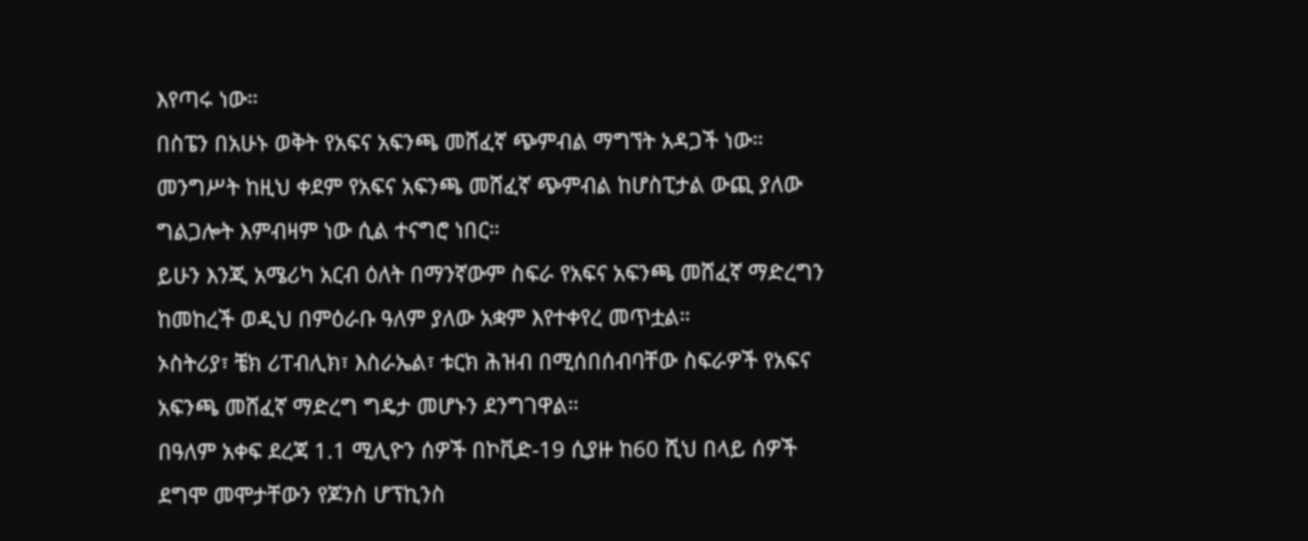እየጣሩ ነው።
በስፔን በአሁኑ ወቅት የአፍና አፍንጫ መሸፈኛ ጭምብል ማግኘት አዳጋች ነው።
መንግሥት ከዚህ ቀደም የአፍና አፍንጫ መሸፈኛ ጭምብል ከሆስፒታል ውጪ ያለው ግልጋሎት እምብዛም ነው ሲል ተናግሮ ነበር።
ይሁን እንጂ አሜሪካ አርብ ዕለት በማንኛውም ስፍራ የአፍና አፍንጫ መሸፈኛ ማድረግን ከመከረች ወዲህ በምዕራቡ ዓለም ያለው አቋም እየተቀየረ መጥቷል።
ኦስትሪያ፣ ቼክ ሪፐብሊክ፣ እስራኤል፣ ቱርክ ሕዝብ በሚሰበሰብባቸው ስፍራዎች የአፍና አፍንጫ መሸፈኛ ማድረግ ግዴታ መሆኑን ደንግገዋል።
በዓለም አቀፍ ደረጃ 1.1 ሚሊዮን ሰዎች በኮቪድ-19 ሲያዙ ከ60 ሺህ በላይ ሰዎች ደግሞ መሞታቸውን የጆንስ ሆፕኪንስ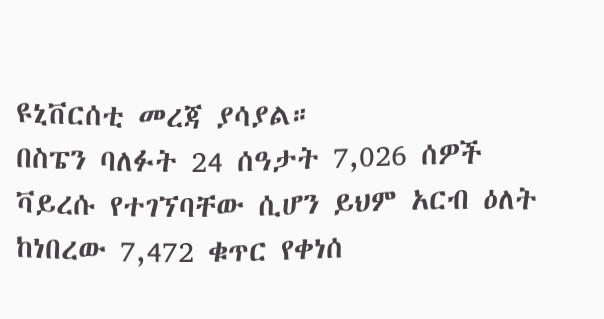ዩኒቨርሰቲ መረጃ ያሳያል።
በስፔን ባለፉት 24 ሰዓታት 7,026 ሰዎች ቫይረሱ የተገኘባቸው ሲሆን ይህም አርብ ዕለት ከነበረው 7,472 ቁጥር የቀነሰ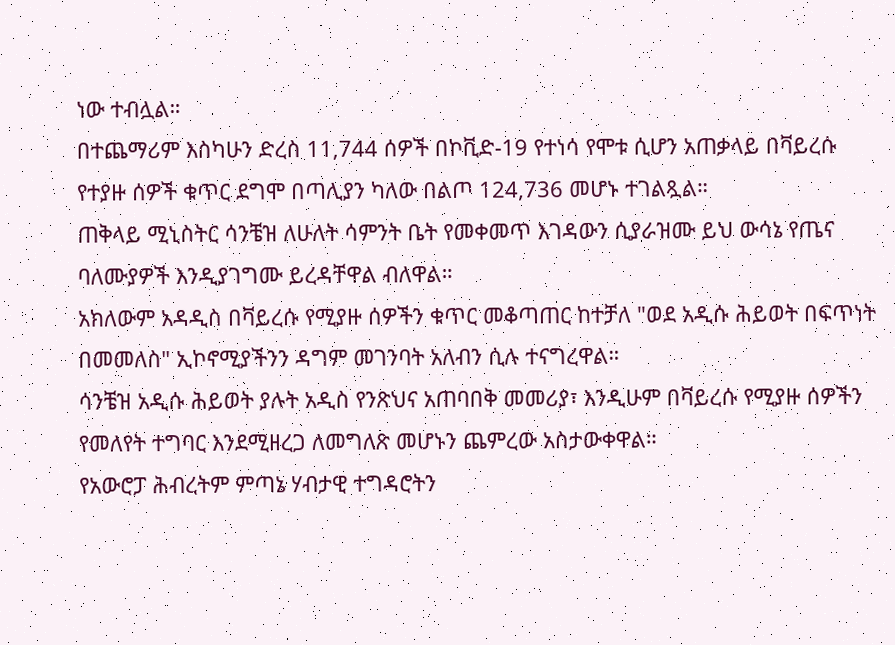ነው ተብሏል።
በተጨማሪም እስካሁን ድረስ 11,744 ሰዎች በኮቪድ-19 የተነሳ የሞቱ ሲሆን አጠቃላይ በቫይረሱ የተያዙ ሰዎች ቁጥር ደግሞ በጣሊያን ካለው በልጦ 124,736 መሆኑ ተገልጿል።
ጠቅላይ ሚኒስትር ሳንቼዝ ለሁለት ሳምንት ቤት የመቀመጥ እገዳውን ሲያራዝሙ ይህ ውሳኔ የጤና ባለሙያዎች እንዲያገግሙ ይረዳቸዋል ብለዋል።
አክለውም አዳዲስ በቫይረሱ የሚያዙ ሰዎችን ቁጥር መቆጣጠር ከተቻለ "ወደ አዲሱ ሕይወት በፍጥነት በመመለስ" ኢኮኖሚያችንን ዳግም መገንባት አለብን ሲሉ ተናግረዋል።
ሳንቼዝ አዲሱ ሕይወት ያሉት አዲስ የንጽህና አጠባበቅ መመሪያ፣ እንዲሁም በቫይረሱ የሚያዙ ሰዎችን የመለየት ተግባር እንደሚዘረጋ ለመግለጽ መሆኑን ጨምረው አስታውቀዋል።
የአውሮፓ ሕብረትም ምጣኔ ሃብታዊ ተግዳሮትን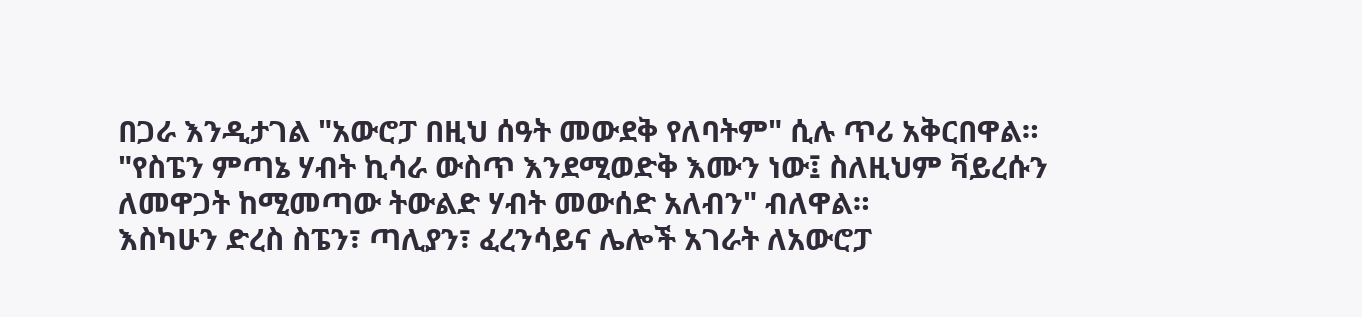በጋራ እንዲታገል "አውሮፓ በዚህ ሰዓት መውደቅ የለባትም" ሲሉ ጥሪ አቅርበዋል።
"የስፔን ምጣኔ ሃብት ኪሳራ ውስጥ እንደሚወድቅ እሙን ነው፤ ስለዚህም ቫይረሱን ለመዋጋት ከሚመጣው ትውልድ ሃብት መውሰድ አለብን" ብለዋል።
እስካሁን ድረስ ስፔን፣ ጣሊያን፣ ፈረንሳይና ሌሎች አገራት ለአውሮፓ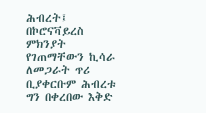ሕብረት፤ በኮሮናቫይረስ ምክንያት የገጠማቸውን ኪሳራ ለመጋራት ጥሪ ቢያቀርቡም ሕብረቱ ግን በቀረበው እቅድ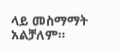ላይ መስማማት አልቻለም።